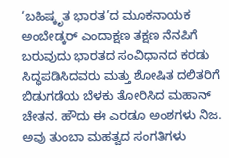‘ಬಹಿಷ್ಕೃತ ಭಾರತ’ದ ಮೂಕನಾಯಕ
ಅಂಬೇಡ್ಕರ್ ಎಂದಾಕ್ಷಣ ತಕ್ಷಣ ನೆನಪಿಗೆ ಬರುವುದು ಭಾರತದ ಸಂವಿಧಾನದ ಕರಡು ಸಿದ್ಧಪಡಿಸಿದವರು ಮತ್ತು ಶೋಷಿತ ದಲಿತರಿಗೆ ಬಿಡುಗಡೆಯ ಬೆಳಕು ತೋರಿಸಿದ ಮಹಾನ್ ಚೇತನ. ಹೌದು ಈ ಎರಡೂ ಅಂಶಗಳು ನಿಜ. ಅವು ತುಂಬಾ ಮಹತ್ವದ ಸಂಗತಿಗಳು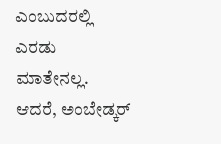ಎಂಬುದರಲ್ಲಿ ಎರಡು ಮಾತೇನಲ್ಲ. ಆದರೆ, ಅಂಬೇಡ್ಕರ್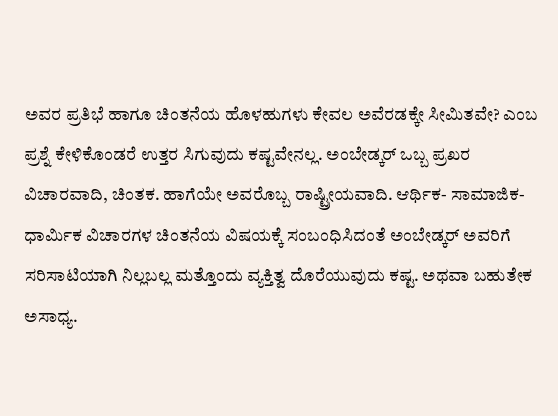ಅವರ ಪ್ರತಿಭೆ ಹಾಗೂ ಚಿಂತನೆಯ ಹೊಳಹುಗಳು ಕೇವಲ ಅವೆರಡಕ್ಕೇ ಸೀಮಿತವೇ? ಎಂಬ ಪ್ರಶ್ನೆ ಕೇಳಿಕೊಂಡರೆ ಉತ್ತರ ಸಿಗುವುದು ಕಷ್ಟವೇನಲ್ಲ. ಅಂಬೇಡ್ಕರ್ ಒಬ್ಬ ಪ್ರಖರ ವಿಚಾರವಾದಿ, ಚಿಂತಕ. ಹಾಗೆಯೇ ಅವರೊಬ್ಬ ರಾಷ್ಟ್ರೀಯವಾದಿ. ಆರ್ಥಿಕ- ಸಾಮಾಜಿಕ- ಧಾರ್ಮಿಕ ವಿಚಾರಗಳ ಚಿಂತನೆಯ ವಿಷಯಕ್ಕೆ ಸಂಬಂಧಿಸಿದಂತೆ ಅಂಬೇಡ್ಕರ್ ಅವರಿಗೆ ಸರಿಸಾಟಿಯಾಗಿ ನಿಲ್ಲಬಲ್ಲ ಮತ್ತೊಂದು ವ್ಯಕ್ತಿತ್ವ ದೊರೆಯುವುದು ಕಷ್ಟ. ಅಥವಾ ಬಹುತೇಕ ಅಸಾಧ್ಯ.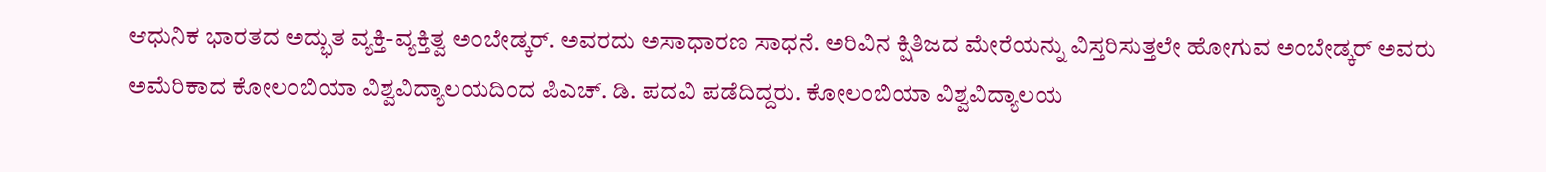ಆಧುನಿಕ ಭಾರತದ ಅದ್ಭುತ ವ್ಯಕ್ತಿ-ವ್ಯಕ್ತಿತ್ವ ಅಂಬೇಡ್ಕರ್. ಅವರದು ಅಸಾಧಾರಣ ಸಾಧನೆ. ಅರಿವಿನ ಕ್ಷಿತಿಜದ ಮೇರೆಯನ್ನು ವಿಸ್ತರಿಸುತ್ತಲೇ ಹೋಗುವ ಅಂಬೇಡ್ಕರ್ ಅವರು ಅಮೆರಿಕಾದ ಕೋಲಂಬಿಯಾ ವಿಶ್ವವಿದ್ಯಾಲಯದಿಂದ ಪಿಎಚ್. ಡಿ. ಪದವಿ ಪಡೆದಿದ್ದರು. ಕೋಲಂಬಿಯಾ ವಿಶ್ವವಿದ್ಯಾಲಯ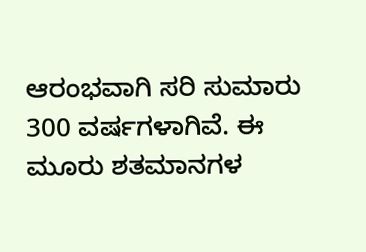ಆರಂಭವಾಗಿ ಸರಿ ಸುಮಾರು 300 ವರ್ಷಗಳಾಗಿವೆ. ಈ ಮೂರು ಶತಮಾನಗಳ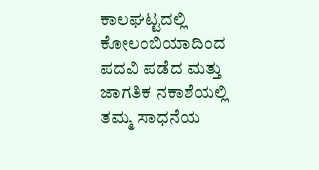ಕಾಲಘಟ್ಟದಲ್ಲಿ ಕೋಲಂಬಿಯಾದಿಂದ ಪದವಿ ಪಡೆದ ಮತ್ತು ಜಾಗತಿಕ ನಕಾಶೆಯಲ್ಲಿ ತಮ್ಮ ಸಾಧನೆಯ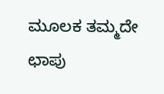ಮೂಲಕ ತಮ್ಮದೇ ಛಾಪು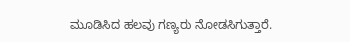ಮೂಡಿಸಿದ ಹಲವು ಗಣ್ಯರು ನೋಡಸಿಗುತ್ತಾರೆ.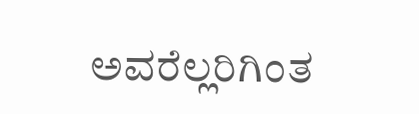ಅವರೆಲ್ಲರಿಗಿಂತ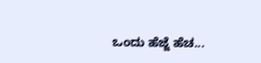ಒಂದು ಹೆಜ್ಜೆ ಹೆಚ...